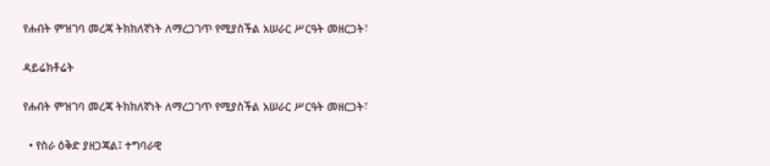የሐብት ምዝገባ መረጃ ትክክለኛነት ለማረጋገጥ የሚያስችል አሠራር ሥርዓት መዘርጋት፣

ዳይሬክቶሬት

የሐብት ምዝገባ መረጃ ትክክለኛነት ለማረጋገጥ የሚያስችል አሠራር ሥርዓት መዘርጋት፣

  • የስራ ዕቅድ ያዘጋጃል፤ ተግባራዊ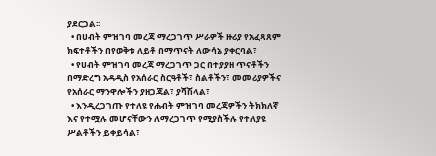ያደርጋል፡፡
  • በሀብት ምዝገባ መረጃ ማረጋገጥ ሥራዎች ዙሪያ የአፈጻጸም ክፍተቶችን በየወቅቱ ለይቶ በማጥናት ለውሳኔ ያቀርባል፣
  • የሀብት ምዝገባ መረጃ ማረጋገጥ ጋር በተያያዘ ጥናቶችን በማድረግ አዳዲስ የአሰራር ስርዓቶች፣ ስልቶችን፣ መመሪያዎችና የአሰራር ማንዋሎችን ያዘጋጃል፣ ያሻሽላል፣
  • እንዲረጋገጡ የተለዩ የሐብት ምዝገባ መረጃዎችን ትክክለኛ እና የተሟሉ መሆናቸውን ለማረጋገጥ የሚያስችሉ የተለያዩ ሥልቶችን ይቀይሳል፣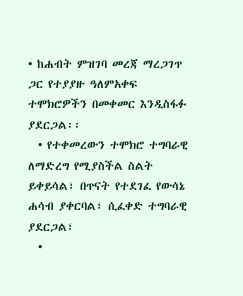• ከሐብት ምዝገባ መረጃ ማረጋገጥ ጋር የተያያዙ ዓለምአቀፍ ተሞክሮዎችን በመቀመር እንዲስፋፉ ያደርጋል፡፡
  • የተቀመረውን ተሞክሮ ተግባራዊ ለማድረግ የሚያስችል ስልት ይቀይሳል፣ በጥናት የተደገፈ የውሳኔ ሐሳብ ያቀርባል፣ ሲፈቀድ ተግባራዊ ያደርጋል፣
  •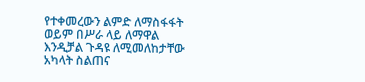የተቀመረውን ልምድ ለማስፋፋት ወይም በሥራ ላይ ለማዋል እንዲቻል ጉዳዩ ለሚመለከታቸው አካላት ስልጠና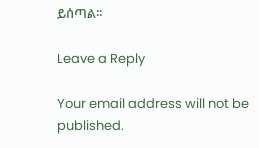ይሰጣል፡፡

Leave a Reply

Your email address will not be published.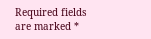Required fields are marked *